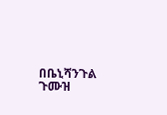በቤኒሻንጉል ጉሙዝ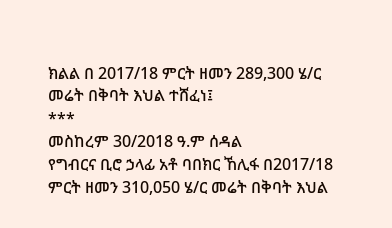ክልል በ 2017/18 ምርት ዘመን 289,300 ሄ/ር መሬት በቅባት እህል ተሸፈነ፤
***
መስከረም 30/2018 ዓ.ም ሰዳል
የግብርና ቢሮ ኃላፊ አቶ ባበክር ኸሊፋ በ2017/18 ምርት ዘመን 310,050 ሄ/ር መሬት በቅባት እህል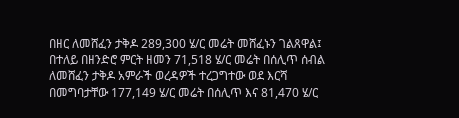በዘር ለመሸፈን ታቅዶ 289,300 ሄ/ር መሬት መሸፈኑን ገልጸዋል፤
በተለይ በዘንድሮ ምርት ዘመን 71,518 ሄ/ር መሬት በሰሊጥ ሰብል ለመሸፈን ታቅዶ አምራች ወረዳዎች ተረጋግተው ወደ እርሻ በመግባታቸው 177,149 ሄ/ር መሬት በሰሊጥ እና 81,470 ሄ/ር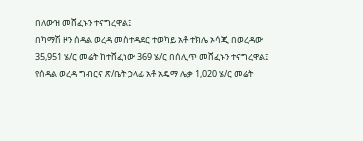በለውዝ መሸፈኑን ተናግረዋል፤
በካማሽ ዞን ሰዳል ወረዳ መስተዳደር ተወካይ አቶ ተክሌ ኦሳጂ በወረዳው 35,951 ሄ/ር መሬት ከተሸፈነው 369 ሄ/ር በሰሊጥ መሸፈኑን ተናግረዋል፤
የሰዳል ወረዳ ግብርና ጽ/ቤት ኃላፊ አቶ አዴማ ሌቃ 1,020 ሄ/ር መሬት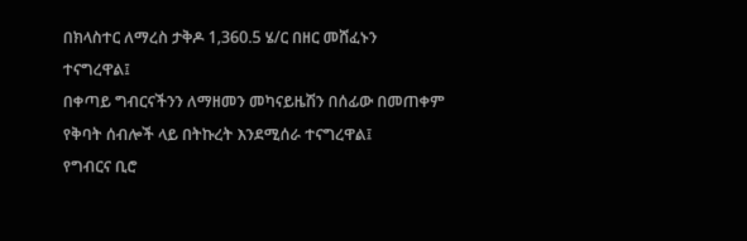በክላስተር ለማረስ ታቅዶ 1,360.5 ሄ/ር በዘር መሸፈኑን ተናግረዋል፤
በቀጣይ ግብርናችንን ለማዘመን መካናይዜሽን በሰፊው በመጠቀም የቅባት ሰብሎች ላይ በትኩረት እንደሚሰራ ተናግረዋል፤
የግብርና ቢሮ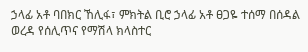ኃላፊ አቶ ባበክር ኸሊፋ፣ ምክትል ቢሮ ኃላፊ አቶ ፀጋዬ ተሰማ በሰዳል ወረዳ የሰሊጥና የማሽላ ክላስተር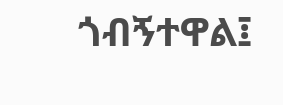ጎብኝተዋል፤